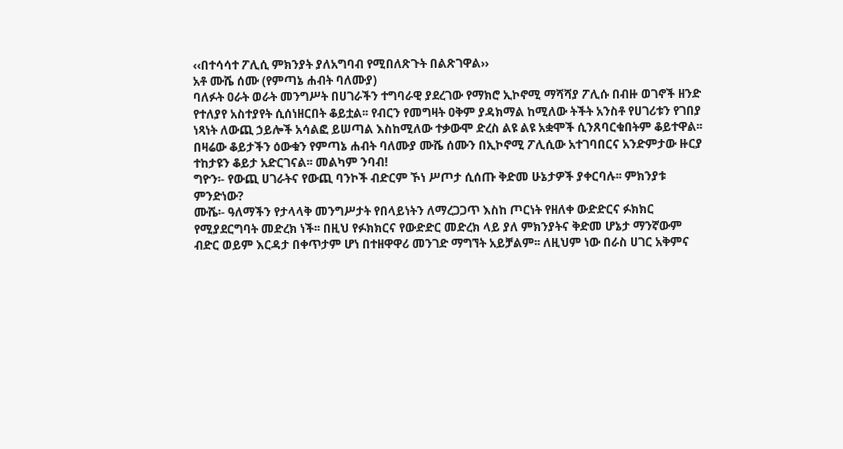‹‹በተሳሳተ ፖሊሲ ምክንያት ያለአግባብ የሚበለጽጉት በልጽገዋል››
አቶ ሙሼ ሰሙ (የምጣኔ ሐብት ባለሙያ)
ባለፉት ዐራት ወራት መንግሥት በሀገራችን ተግባራዊ ያደረገው የማክሮ ኢኮኖሚ ማሻሻያ ፖሊሱ በብዙ ወገኖች ዘንድ የተለያየ አስተያየት ሲሰነዘርበት ቆይቷል፡፡ የብርን የመግዛት ዐቅም ያዳክማል ከሚለው ትችት አንስቶ የሀገሪቱን የገበያ ነጻነት ለውጪ ኃይሎች አሳልፎ ይሠጣል እስከሚለው ተቃውሞ ድረስ ልዩ ልዩ አቋሞች ሲንጸባርቁበትም ቆይተዋል፡፡ በዛሬው ቆይታችን ዕውቁን የምጣኔ ሐብት ባለሙያ ሙሼ ሰሙን በኢኮኖሚ ፖሊሲው አተገባበርና አንድምታው ዙርያ ተከታዩን ቆይታ አድርገናል፡፡ መልካም ንባብ!
ግዮን፡- የውጪ ሀገራትና የውጪ ባንኮች ብድርም ኾነ ሥጦታ ሲሰጡ ቅድመ ሁኔታዎች ያቀርባሉ፡፡ ምክንያቱ ምንድነው?
ሙሼ፡- ዓለማችን የታላላቅ መንግሥታት የበላይነትን ለማረጋጋጥ እስከ ጦርነት የዘለቀ ውድድርና ፉክክር የሚያደርግባት መድረክ ነች፡፡ በዚህ የፉክክርና የውድድር መድረክ ላይ ያለ ምክንያትና ቅድመ ሆኔታ ማንኛውም ብድር ወይም እርዳታ በቀጥታም ሆነ በተዘዋዋሪ መንገድ ማግኘት አይቻልም፡፡ ለዚህም ነው በራስ ሀገር አቅምና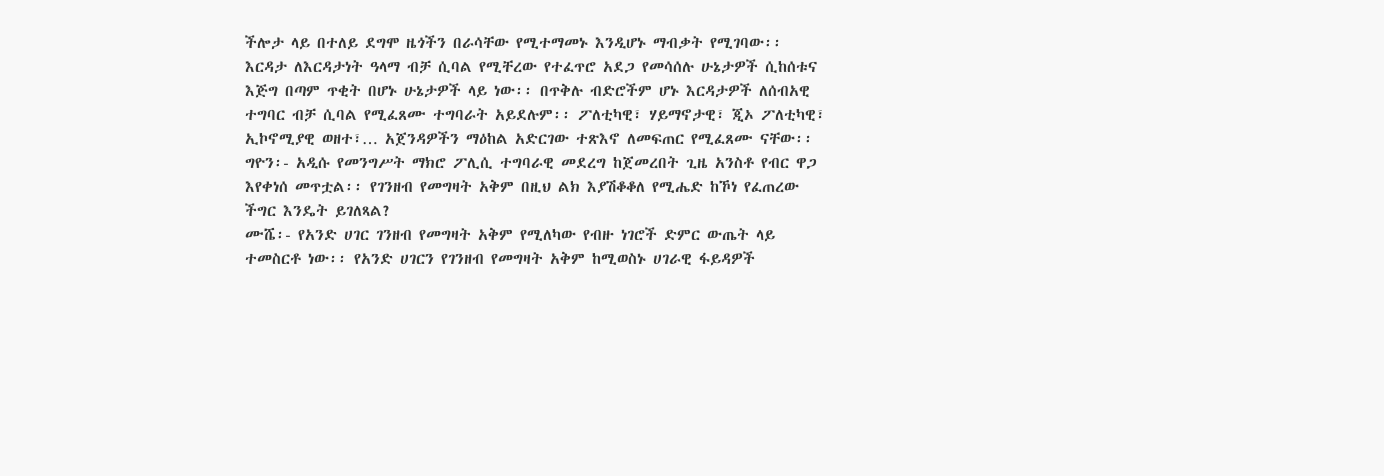ችሎታ ላይ በተለይ ደግሞ ዜጎችን በራሳቸው የሚተማመኑ እንዲሆኑ ማብቃት የሚገባው፡፡ እርዳታ ለእርዳታነት ዓላማ ብቻ ሲባል የሚቸረው የተፈጥሮ አደጋ የመሳሰሉ ሁኔታዎች ሲከሰቱና እጅግ በጣም ጥቂት በሆኑ ሁኔታዎች ላይ ነው፡፡ በጥቅሉ ብድሮችም ሆኑ እርዳታዎች ለሰብአዊ ተግባር ብቻ ሲባል የሚፈጸሙ ተግባራት አይደሉም፡፡ ፖለቲካዊ፣ ሃይማኖታዊ፣ ጂኦ ፖለቲካዊ፣ ኢኮኖሚያዊ ወዘተ፣… አጀንዳዎችን ማዕከል አድርገው ተጽእኖ ለመፍጠር የሚፈጸሙ ናቸው፡፡
ግዮን፡- አዲሱ የመንግሥት ማክሮ ፖሊሲ ተግባራዊ መደረግ ከጀመረበት ጊዜ አንስቶ የብር ዋጋ እየቀነሰ መጥቷል፡፡ የገንዘብ የመግዛት አቅም በዚህ ልክ እያሽቆቆለ የሚሔድ ከኾነ የፈጠረው ችግር እንዴት ይገለጻል?
ሙሼ፡- የአንድ ሀገር ገንዘብ የመግዛት አቅም የሚለካው የብዙ ነገሮች ድምር ውጤት ላይ ተመስርቶ ነው፡፡ የአንድ ሀገርን የገንዘብ የመግዛት አቅም ከሚወስኑ ሀገራዊ ፋይዳዎች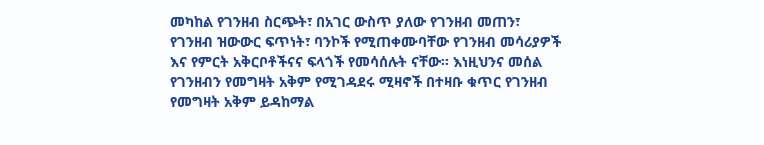መካከል የገንዘብ ስርጭት፣ በአገር ውስጥ ያለው የገንዘብ መጠን፣ የገንዘብ ዝውውር ፍጥነት፣ ባንኮች የሚጠቀሙባቸው የገንዘብ መሳሪያዎች እና የምርት አቅርቦቶችናና ፍላጎች የመሳሰሉት ናቸው፡፡ እነዚህንና መሰል የገንዘብን የመግዛት አቅም የሚገዳደሩ ሚዛኖች በተዛቡ ቁጥር የገንዘብ የመግዛት አቅም ይዳከማል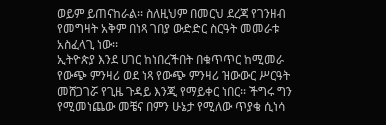ወይም ይጠናከራል፡፡ ስለዚህም በመርህ ደረጃ የገንዘብ የመግዛት አቅም በነጻ ገበያ ውድድር ስርዓት መመራቱ አስፈላጊ ነው፡፡
ኢትዮጵያ እንደ ሀገር ከነበረችበት በቁጥጥር ከሚመራ የውጭ ምንዛሪ ወደ ነጻ የውጭ ምንዛሪ ዝውውር ሥርዓት መሸጋገሯ የጊዜ ጉዳይ እንጂ የማይቀር ነበር፡፡ ችግሩ ግን የሚመነጨው መቼና በምን ሁኔታ የሚለው ጥያቄ ሲነሳ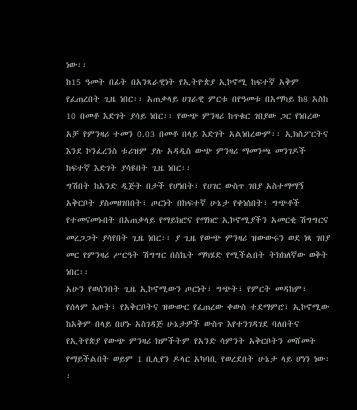ነው፡፡
ከ15 ዓመት በፊት በአንጻራዊነት የኢትዮጵያ ኢኮኖሚ ከፍተኛ አቅም የፈጠረበት ጊዜ ነበር፡፡ አጠቃላይ ሀገራዊ ምርቱ በየዓመቱ በአማካይ ከ8 አስከ 10 በመቶ እድገት ያሳይ ነበር፡፡ የውጭ ምንዛሪ ከጥቁር ገበያው ጋር የነበረው አቻ የምንዛሪ ተመን 0.03 በመቶ በላይ እድገት አልነበረውም፡፡ ኢክስፖርትና እንደ ኮንፈረንስ ቱሪዝም ያሉ አዳዲስ ውጭ ምንዛሪ ማመንጫ መንገዶች ከፍተኛ እድገት ያሳዩበት ጊዜ ነበር፡፡
ግሽበት ከአንድ ዲጅት በታች የሆነበት፣ የሀገር ውስጥ ገበያ አስተማማኝ አቅርቦት ያስመዘገበበት፣ ጦርነት በከፍተኛ ሁኔታ የቀነሰበት፣ ግጭቶች የተመናመኑበት በአጠቃላይ የማይክሮና የማክሮ ኢኮኖሚያችን አመርቂ ሽግግርና መረጋጋት ያሳየበት ጊዜ ነበር፡፡ ያ ጊዜ የውጭ ምንዛሪ ዝውውሩን ወደ ነጻ ገበያ መር የምንዛሪ ሥርዓት ሽግግር በስኬት ማካሄድ የሚችልበት ትክክለኛው ወቅት ነበር፡፡
አሁን የወሰንበት ጊዜ ኢኮኖሚውን ጦርነት፣ ግጭት፣ የምርት መዳከም፣ የሰላም እጦት፣ የአቅርቦትና ዝውውር የፈጠረው ቀውስ ተደማምሮ፣ ኢኮኖሚው ከአቅም በላይ በሆኑ አስገዳጅ ሁኔታዎች ውስጥ እየተንገዳገደ ባለበትና የኢትየጵያ የውጭ ምንዛሪ ክምችትም የአንድ ሳምንት አቅርቦትን መሸመት የማይችልበት ወይም 1 ቢሊየን ዶላር አካባቢ የወረደበት ሁኔታ ላይ ሆነን ነው፡፡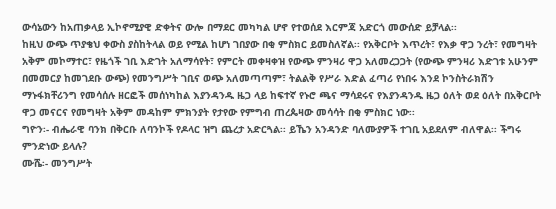ውሳኔውን ከአጠቃላይ ኢኮኖሚያዊ ድቀትና ውሎ በማደር መካካል ሆኖ የተወሰደ እርምጃ አድርጎ መውሰድ ይቻላል፡፡
ከዚህ ውጭ ጥያቄህ ቀውስ ያስከትላል ወይ የሚል ከሆነ ገበያው በቂ ምስክር ይመስለኛል፡፡ የአቅርቦት እጥረት፣ የእቃ ዋጋ ንረት፣ የመግዛት አቅም መኮማተር፣ የዜጎች ገቢ እድገት አለማሳየት፣ የምርት መቀዛቀዝ የውጭ ምንዛሪ ዋጋ አለመረጋጋት (የውጭ ምንዛሪ እድገቱ አሁንም በመመርያ ከመገደቡ ውጭ) የመንግሥት ገቢና ወጭ አለመጣጣም፣ ትልልቅ የሥራ እድል ፈጣሪ የነበሩ እንደ ኮንስትራክሽን ማኑፋክቸሪንግ የመሳሰሉ ዘርፎች መሰነካከል እያንዳንዱ ዜጋ ላይ ከፍተኛ የኑሮ ጫና ማሳደሩና የእያንዳንዱ ዜጋ ዕለት ወደ ዕለት በአቅርቦት ዋጋ መናርና የመግዛት አቅም መዳከም ምክንያት የታየው የምግብ ጠረጴዛው መሳሳት በቂ ምስክር ነው፡፡
ግዮን፡- ብሔራዊ ባንክ በቅርቡ ለባንኮች የዶላር ዝግ ጨረታ አድርጓል፡፡ ይኼን አንዳንድ ባለሙያዎች ተገቢ አይደለም ብለዋል፡፡ ችግሩ ምንድነው ይላሉ?
ሙሼ፡- መንግሥት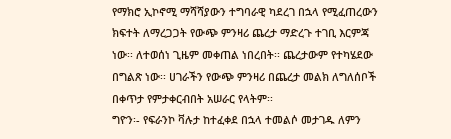የማክሮ ኢኮኖሚ ማሻሻያውን ተግባራዊ ካደረገ በኋላ የሚፈጠረውን ክፍተት ለማረጋጋት የውጭ ምንዛሪ ጨረታ ማድረጉ ተገቢ እርምጃ ነው፡፡ ለተወሰነ ጊዜም መቀጠል ነበረበት፡፡ ጨረታውም የተካሄደው በግልጽ ነው፡፡ ሀገራችን የውጭ ምንዛሪ በጨረታ መልክ ለግለሰቦች በቀጥታ የምታቀርብበት አሠራር የላትም፡፡
ግዮን፡- የፍራንኮ ቫሉታ ከተፈቀደ በኋላ ተመልሶ መታገዱ ለምን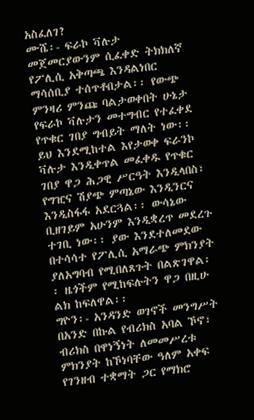አስፈለገ?
ሙሼ፡- ፍራኮ ቫሉታ መጀመርያውንም ሲፈቀድ ትክክለኛ የፖሊሲ አቅጣጫ እንዳልነበር ማሳሰቢያ ተሰጥቶበታል፡፡ የውጭ ምንዛሪ ምንጩ ባልታወቀበት ሁኔታ የፍራኮ ቫሉታን መተግብር የተፈቀደ የጥቁር ገበያ ግብይት ማለት ነው፡፡ ይህ እንደሚከተል እየታወቀ ፍራንኮ ቫሉታ እንዲቀጥል መፈቀዱ የጥቁር ገበያ ዋጋ ሕጋዊ ሥርዓት እንዲላበስ፣ የግዢና ሽያጭ ምጣኔው እንዲንርና እንዲስፋፋ አደርጓል፡፡ ውሳኔው ቢዘገይም አሁንም እንዲቋረጥ መደረጉ ተገቢ ነው፡፡ ያው እንደተለመደው በተሳሳተ የፖሊሲ አማራጭ ምክንያት ያለአግባብ የሚበለጸጉት በልጽገዋል፡፡ ዜጎችም የሚከፍሉትን ዋጋ በዚሁ ልክ ከፍለዋል፡፡
ግዮን፡- አንዳንድ ወገኖች መንግሥት በአንድ በኩል የብሪክስ አባል ኾኖ፣ ብሪክስ በዋነኝነት ለመመሥረቱ ምክንያት ከኾነባቸው ዓለም አቀፍ የገንዘብ ተቋማት ጋር የማክሮ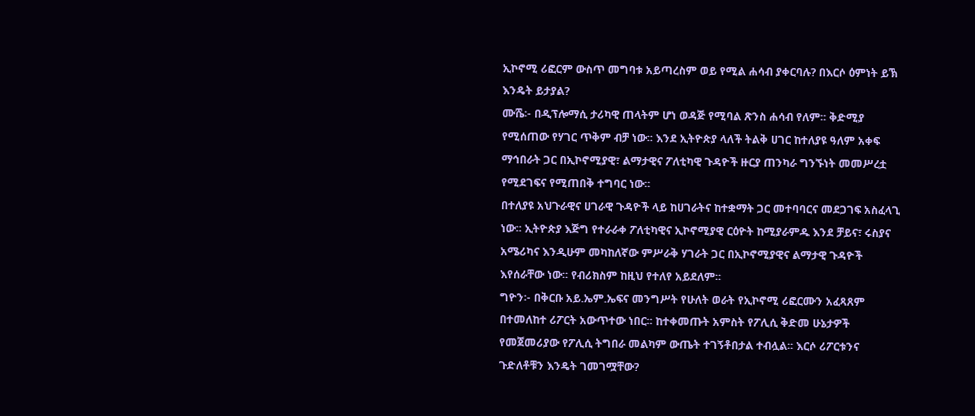ኢኮኖሚ ሪፎርም ውስጥ መግባቱ አይጣረስም ወይ የሚል ሐሳብ ያቀርባሉ? በእርሶ ዕምነት ይኽ እንዴት ይታያል?
ሙሼ፡- በዲፕሎማሲ ታሪካዊ ጠላትም ሆነ ወዳጅ የሚባል ጽንስ ሐሳብ የለም፡፡ ቅድሚያ የሚሰጠው የሃገር ጥቅም ብቻ ነው፡፡ እንደ ኢትዮጵያ ላለች ትልቅ ሀገር ከተለያዩ ዓለም አቀፍ ማኅበራት ጋር በኢኮኖሚያዊ፣ ልማታዊና ፖለቲካዊ ጉዳዮች ዙርያ ጠንካራ ግንኙነት መመሥረቷ የሚደገፍና የሚጠበቅ ተግባር ነው፡፡
በተለያዩ አህጉራዊና ሀገራዊ ጉዳዮች ላይ ከሀገራትና ከተቋማት ጋር መተባባርና መደጋገፍ አስፈላጊ ነው፡፡ ኢትዮጵያ እጅግ የተራራቀ ፖለቲካዊና ኢኮኖሚያዊ ርዕዮት ከሚያራምዱ እንደ ቻይና፣ ሩስያና አሜሪካና እንዲሁም መካከለኛው ምሥራቅ ሃገራት ጋር በኢኮኖሚያዊና ልማታዊ ጉዳዮች እየሰራቸው ነው፡፡ የብሪክስም ከዚህ የተለየ አይደለም፡፡
ግዮን፡- በቅርቡ አይ.ኤም.ኤፍና መንግሥት የሁለት ወራት የኢኮኖሚ ሪፎርሙን አፈጻጸም በተመለከተ ሪፖርት አውጥተው ነበር፡፡ ከተቀመጡት አምስት የፖሊሲ ቅድመ ሁኔታዎች የመጀመሪያው የፖሊሲ ትግበራ መልካም ውጤት ተገኝቶበታል ተብሏል፡፡ እርሶ ሪፖርቱንና ጉድለቶቹን እንዴት ገመገሟቸው?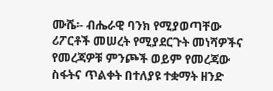ሙሼ፡- ብሔራዊ ባንክ የሚያወጣቸው ሪፖርቶች መሠረት የሚያደርጉት መነሻዎችና የመረጃዎቹ ምንጮች ወይም የመረጃው ስፋትና ጥልቀት በተለያዩ ተቋማት ዘንድ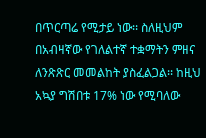በጥርጣሬ የሚታይ ነው፡፡ ስለዚህም በአብዛኛው የገለልተኛ ተቋማትን ምዘና ለንጽጽር መመልከት ያስፈልጋል፡፡ ከዚህ አኳያ ግሽበቱ 17% ነው የሚባለው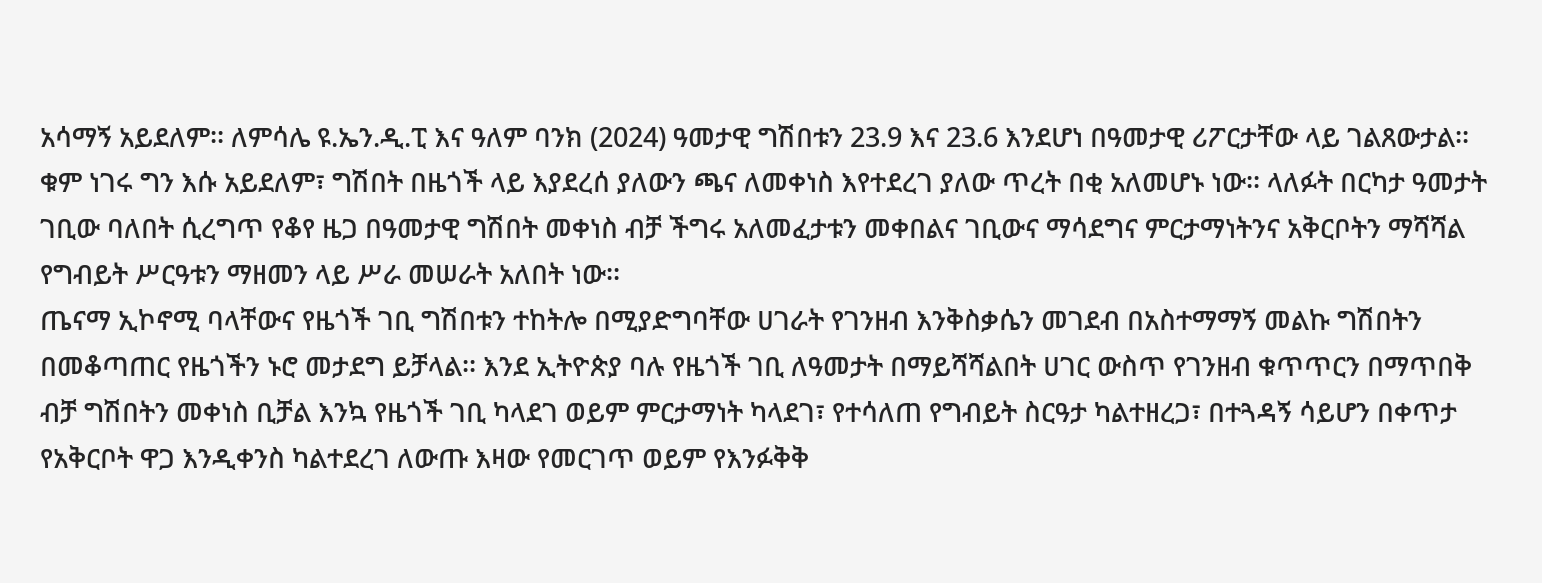አሳማኝ አይደለም፡፡ ለምሳሌ ዩ.ኤን.ዲ.ፒ እና ዓለም ባንክ (2024) ዓመታዊ ግሽበቱን 23.9 እና 23.6 እንደሆነ በዓመታዊ ሪፖርታቸው ላይ ገልጸውታል፡፡
ቁም ነገሩ ግን እሱ አይደለም፣ ግሽበት በዜጎች ላይ እያደረሰ ያለውን ጫና ለመቀነስ እየተደረገ ያለው ጥረት በቂ አለመሆኑ ነው፡፡ ላለፉት በርካታ ዓመታት ገቢው ባለበት ሲረግጥ የቆየ ዜጋ በዓመታዊ ግሽበት መቀነስ ብቻ ችግሩ አለመፈታቱን መቀበልና ገቢውና ማሳደግና ምርታማነትንና አቅርቦትን ማሻሻል የግብይት ሥርዓቱን ማዘመን ላይ ሥራ መሠራት አለበት ነው፡፡
ጤናማ ኢኮኖሚ ባላቸውና የዜጎች ገቢ ግሽበቱን ተከትሎ በሚያድግባቸው ሀገራት የገንዘብ እንቅስቃሴን መገደብ በአስተማማኝ መልኩ ግሽበትን በመቆጣጠር የዜጎችን ኑሮ መታደግ ይቻላል፡፡ እንደ ኢትዮጵያ ባሉ የዜጎች ገቢ ለዓመታት በማይሻሻልበት ሀገር ውስጥ የገንዘብ ቁጥጥርን በማጥበቅ ብቻ ግሽበትን መቀነስ ቢቻል እንኳ የዜጎች ገቢ ካላደገ ወይም ምርታማነት ካላደገ፣ የተሳለጠ የግብይት ስርዓታ ካልተዘረጋ፣ በተጓዳኝ ሳይሆን በቀጥታ የአቅርቦት ዋጋ እንዲቀንስ ካልተደረገ ለውጡ እዛው የመርገጥ ወይም የእንፉቅቅ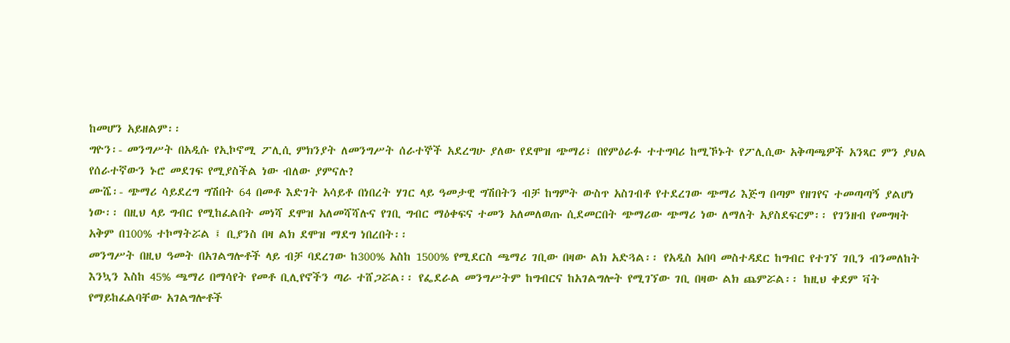ከመሆን አይዘልም፡፡
ግዮን፡- መንግሥት በአዲሱ የኢኮኖሚ ፖሊሲ ምክንያት ለመንግሥት ሰራተኞች አደረግሁ ያለው የደሞዝ ጭማሪ፣ በየምዕራፉ ተተግባሪ ከሚኾኑት የፖሊሲው አቅጣጫዎች አንጻር ምን ያህል የሰራተኛውን ኑሮ መደገፍ የሚያስችል ነው ብለው ያምናሉ?
ሙሼ፡- ጭማሪ ሳይደረግ ግሽበት 64 በመቶ እድገት አሳይቶ በነበረት ሃገር ላይ ዓመታዊ ግሽበትን ብቻ ከግምት ውስጥ አስገብቶ የተደረገው ጭማሪ እጅግ በጣም የዘገየና ተመጣጣኝ ያልሆነ ነው፡፡ በዚህ ላይ ግብር የሚከፈልበት መነሻ ደሞዝ አለመሻሻሉና የገቢ ግብር ማዕቀፍና ተመን አለመለወጡ ሲደመርበት ጭማሪው ጭማሪ ነው ለማለት አያስደፍርም፡፡ የገንዘብ የመግዛት አቅም በ100% ተኮማትሯል ፤ ቢያንስ በዛ ልክ ደሞዝ ማደግ ነበረበት፡፡
መንግሥት በዚህ ዓመት በአገልግሎቶች ላይ ብቻ ባደረገው ከ300% አስከ 1500% የሚደርስ ጫማሪ ገቢው በዛው ልክ አድጓል፡፡ የአዲስ አበባ መስተዳደር ከግብር የተገኘ ገቢን ብንመለከት እንኳን እስከ 45% ጫማሪ በማሳየት የመቶ ቢሊየኖችን ጣራ ተሸጋሯል፡፡ የፌደራል መንግሥትም ከግብርና ከአገልግሎት የሚገኘው ገቢ በዛው ልክ ጨምሯል፡፡ ከዚህ ቀደም ቫት የማይከፈልባቸው አገልግሎቶች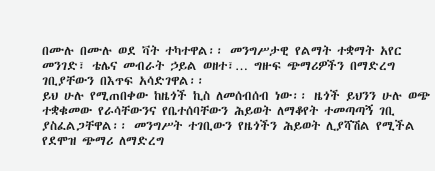በሙሉ በሙሉ ወደ ቫት ተካተዋል፡፡ መንግሥታዊ የልማት ተቋማት አየር መንገድ፣ ቴሌና መብራት ኃይል ወዘተ፣… ግዙፍ ጭማሪዎችን በማድረግ ገቢያቸውን በእጥፍ አሳድገዋል፡፡
ይህ ሁሉ የሚጠበቀው ከዜጎች ኪስ ለመሰብሰብ ነው፡፡ ዜጎች ይህንን ሁሉ ወጭ ተቋቁመው የራሳቸውንና የቤተሰባቸውን ሕይወት ለማቆየት ተመጣጣኝ ገቢ ያስፈልጋቸዋል፡፡ መንግሥት ተገቢውን የዜጎችን ሕይወት ሊያሻሽል የሚችል የደሞዝ ጭማሪ ለማድረግ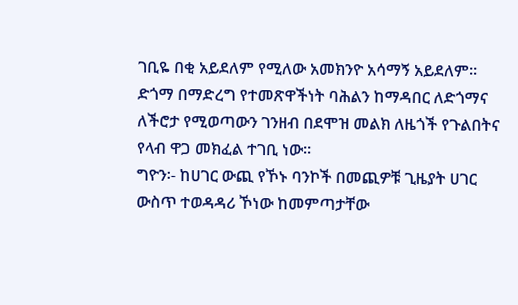ገቢዬ በቂ አይደለም የሚለው አመክንዮ አሳማኝ አይደለም፡፡ ድጎማ በማድረግ የተመጽዋችነት ባሕልን ከማዳበር ለድጎማና ለችሮታ የሚወጣውን ገንዘብ በደሞዝ መልክ ለዜጎች የጉልበትና የላብ ዋጋ መክፈል ተገቢ ነው፡፡
ግዮን፡- ከሀገር ውጪ የኾኑ ባንኮች በመጪዎቹ ጊዜያት ሀገር ውስጥ ተወዳዳሪ ኾነው ከመምጣታቸው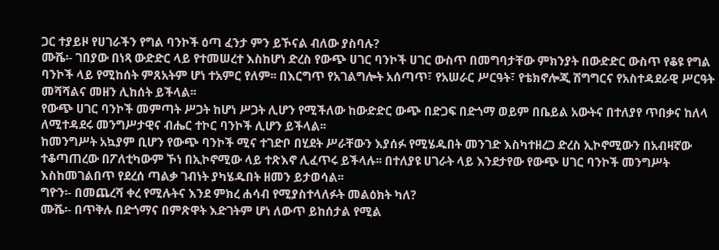ጋር ተያይዞ የሀገራችን የግል ባንኮች ዕጣ ፈንታ ምን ይኾናል ብለው ያስባሉ?
ሙሼ፡- ገበያው በነጻ ውድድር ላይ የተመሠረተ እስከሆነ ድረስ የውጭ ሀገር ባንኮች ሀገር ውስጥ በመግባታቸው ምክንያት በውድድር ውስጥ የቆዩ የግል ባንኮች ላይ የሚከሰት ምጸአትም ሆነ ተአምር የለም፡፡ በእርግጥ የአገልግሎት አሰጣጥ፣ የአሠራር ሥርዓት፣ የቴክኖሎጂ ሽግግርና የአስተዳደራዊ ሥርዓት መሻሻልና መዘን ሊከሰት ይችላል፡፡
የውጭ ሀገር ባንኮች መምጣት ሥጋት ከሆነ ሥጋት ሊሆን የሚችለው ከውድድር ውጭ በድጋፍ በድጎማ ወይም በቤይል አውትና በተለያየ ጥበቃና ከለላ ለሚተዳደሩ መንግሥታዊና ብሔር ተኮር ባንኮች ሊሆን ይችላል፡፡
ከመንግሥት አኳያም ቢሆን የውጭ ባንኮች ሚና ተገድቦ በሂደት ሥራቸውን እያሰፉ የሚሄዱበት መንገድ እስካተዘረጋ ድረስ ኢኮኖሚውን በአብዛኛው ተቆጣጠረው በፖለቲካውም ኾነ በኢኮኖሚው ላይ ተጽእኖ ሊፈጥሩ ይችላሉ፡፡ በተለያዩ ሀገራት ላይ እንደታየው የውጭ ሀገር ባንኮች መንግሥት እስከመገልበጥ የደረሰ ጣልቃ ገብነት ያካሄዱበት ዘመን ይታወሳል፡፡
ግዮን፡- በመጨረሻ ቀረ የሚሉትና እንደ ምክረ ሐሳብ የሚያስተላለፉት መልዕክት ካለ?
ሙሼ፡- በጥቅሉ በድጎማና በምጽዋት እድገትም ሆነ ለውጥ ይከሰታል የሚል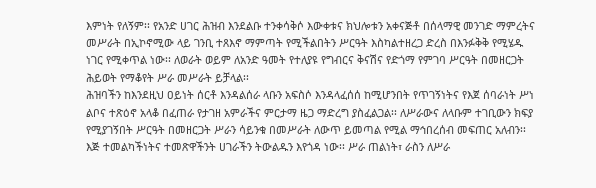እምነት የለኝም፡፡ የአንድ ሀገር ሕዝብ እንደልቡ ተንቀሳቅሶ እውቀቱና ክህሎቱን አቀናጅቶ በሰላማዊ መንገድ ማምረትና መሥራት በኢኮኖሚው ላይ ገንቢ ተጸእኖ ማምጣት የሚችልበትን ሥርዓት እስካልተዘረጋ ድረስ በእንፉቅቅ የሚሄዱ ነገር የሚቀጥል ነው፡፡ ለወራት ወይም ለአንድ ዓመት የተለያዩ የግብርና ቅናሽና የድጎማ የምገባ ሥርዓት በመዘርጋት ሕይወት የማቆየት ሥራ መሥራት ይቻላል፡፡
ሕዝባችን ከእንደዚህ ዐይነት ሰርቶ እንዳልሰራ ላቡን አፍስሶ እንዳላፈሰሰ ከሚሆንበት የጥገኝነትና የእጀ ሰባራነት ሥነ ልቦና ተጽዕኖ አላቆ በፈጠራ የታገዘ አምራችና ምርታማ ዜጋ ማድረግ ያስፈልጋል፡፡ ለሥራውና ለላቡም ተገቢውን ክፍያ የሚያገኝበት ሥርዓት በመዘርጋት ሥራን ሳይንቁ በመሥራት ለውጥ ይመጣል የሚል ማኅበረሰብ መፍጠር አለብን፡፡
እጅ ተመልካችነትና ተመጽዋችንት ሀገራችን ትውልዱን እየጎዳ ነው፡፡ ሥራ ጠልነት፣ ራስን ለሥራ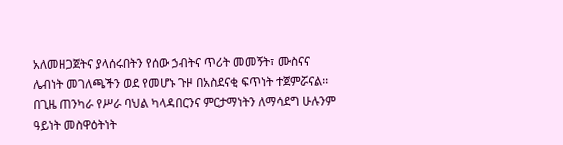አለመዘጋጀትና ያላሰሩበትን የሰው ኃብትና ጥሪት መመኝት፣ ሙስናና ሌብነት መገለጫችን ወደ የመሆኑ ጉዞ በአስደናቂ ፍጥነት ተጀምሯናል፡፡
በጊዜ ጠንካራ የሥራ ባህል ካላዳበርንና ምርታማነትን ለማሳደግ ሁሉንም ዓይነት መስዋዕትነት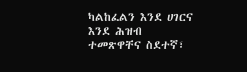ካልከፈልን እንደ ሀገርና እንደ ሕዝብ ተመጽዋቸና ስደተኛ፣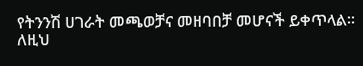የትንንሽ ሀገራት መጫወቻና መዘባበቻ መሆናች ይቀጥላል፡፡ ለዚህ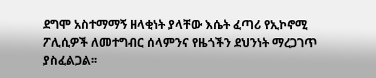ደግሞ አስተማማኝ ዘላቂነት ያላቸው እሴት ፈጣሪ የኢኮኖሚ ፖሊሲዎች ለመተግብር ሰላምንና የዜጎችን ደህንነት ማረጋገጥ ያስፈልጋል፡፡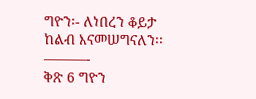ግዮን፡- ለነበረን ቆይታ ከልብ እናመሠግናለን፡፡
———-
ቅጽ 6 ግዮን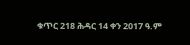ቁጥር 218 ሕዳር 14 ቀን 2017 ዓ.ም